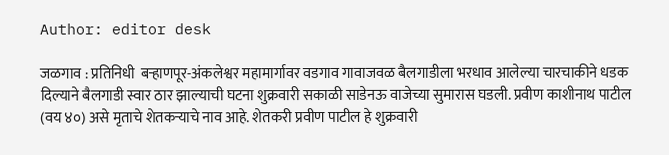Author: editor desk

जळगाव : प्रतिनिधी  बऱ्हाणपूर-अंकलेश्वर महामार्गावर वडगाव गावाजवळ बैलगाडीला भरधाव आलेल्या चारचाकीने धडक दिल्याने बैलगाडी स्वार ठार झाल्याची घटना शुक्रवारी सकाळी साडेनऊ वाजेच्या सुमारास घडली. प्रवीण काशीनाथ पाटील (वय ४०) असे मृताचे शेतकऱ्याचे नाव आहे. शेतकरी प्रवीण पाटील हे शुक्रवारी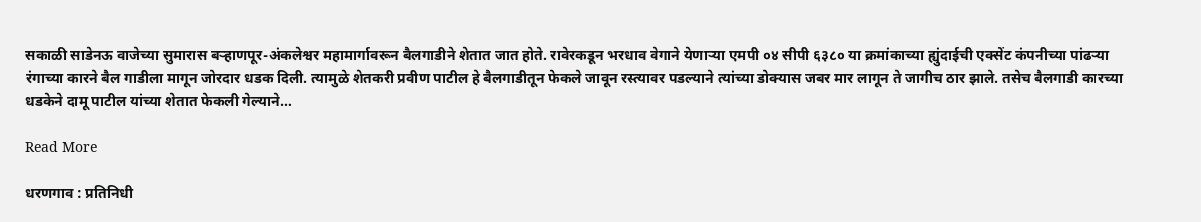सकाळी साडेनऊ वाजेच्या सुमारास बऱ्हाणपूर-अंकलेश्वर महामार्गावरून बैलगाडीने शेतात जात होते. रावेरकडून भरधाव वेगाने येणाऱ्या एमपी ०४ सीपी ६३८० या क्रमांकाच्या ह्युंदाईची एक्सेंट कंपनीच्या पांढऱ्या रंगाच्या कारने बैल गाडीला मागून जोरदार धडक दिली. त्यामुळे शेतकरी प्रवीण पाटील हे बैलगाडीतून फेकले जावून रस्त्यावर पडल्याने त्यांच्या डोक्यास जबर मार लागून ते जागीच ठार झाले. तसेच बैलगाडी कारच्या धडकेने दामू पाटील यांच्या शेतात फेकली गेल्याने…

Read More

धरणगाव : प्रतिनिधी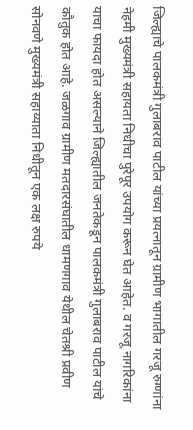जिल्ह्याचे पालकमंत्री गुलाबराव पाटील यांच्या प्रयत्नातून ग्रामीण भागातील गरजू रुग्णांना नेहमी मुख्यमंत्री सहायता निधीचा पुरेपूर उपयोग करून घेत आहेत. व गरजू नागरिकांना याचा फायदा होत असल्याने जिल्ह्यातील जनतेकडून पालकमंत्री गुलाबराव पाटील यांचे कौतुक होत आहे. जळगाव ग्रामीण मतदारसंघातील धामणगाव येथील चेतश्री प्रवीण सोनवणे मुख्यमंत्री सहाय्याता निधीतून एक लक्ष रुपये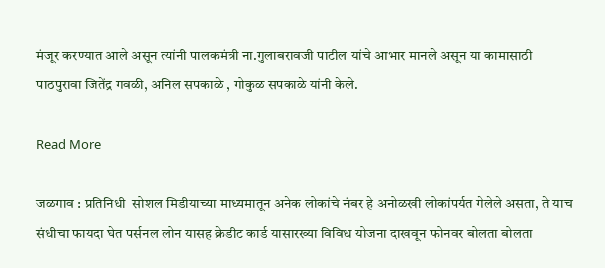मंजूर करण्यात आले असून त्यांनी पालकमंत्री ना.गुलाबरावजी पाटील यांचे आभार मानले असून या कामासाठी पाठपुरावा जितेंद्र गवळी, अनिल सपकाळे , गोकुळ सपकाळे यांनी केले.

Read More

जळगाव : प्रतिनिधी  सोशल मिडीयाच्या माध्यमातून अनेक लोकांचे नंबर हे अनोळखी लोकांपर्यत गेलेले असता, ते याच संधीचा फायदा घेत पर्सनल लोन यासह क्रेडीट कार्ड यासारख्या विविध योजना दाखवून फोनवर बोलता बोलता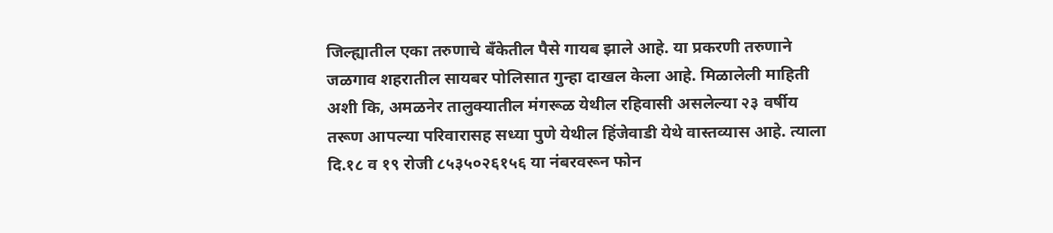जिल्ह्यातील एका तरुणाचे बँकेतील पैसे गायब झाले आहे. या प्रकरणी तरुणाने जळगाव शहरातील सायबर पोलिसात गुन्हा दाखल केला आहे. मिळालेली माहिती अशी कि, अमळनेर तालुक्यातील मंगरूळ येथील रहिवासी असलेल्या २३ वर्षीय तरूण आपल्या परिवारासह सध्या पुणे येथील हिंजेवाडी येथे वास्तव्यास आहे. त्याला दि.१८ व १९ रोजी ८५३५०२६१५६ या नंबरवरून फोन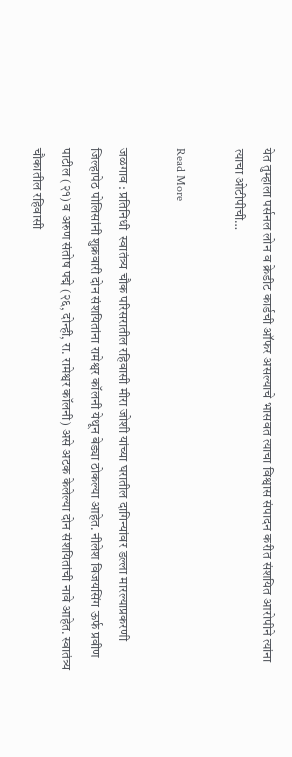येत तुम्हाला पर्सनल लोन व क्रेडीट कार्डची ऑफर असल्याचे भासवत त्याचा विश्वास संपादन करीत संशयित आरोपीने त्यांना त्याचा ओटीपीची…

Read More

जळगाव : प्रतिनिधी  स्वातंत्र्य चौक परिसरातील रहिवासी मीरा जोशी यांच्या घरातील दागिन्यांवर डल्ला मारल्याप्रकरणी जिल्हापेठ पोलिसांनी शुक्रवारी दोन संशयितांना रामेश्वर कॉलनी येथून बेड्या ठोकल्या आहेत. नीलेश विजयसिंग ऊर्फ प्रवीण पाटील (२१) व अरुण संतोष पद्मे (२६, दोन्ही, रा. रामेश्वर कॉलनी) असे अटक केलेल्या दोन संशयितांची नावे आहेत. स्वातंत्र्य चौकातील रहिवासी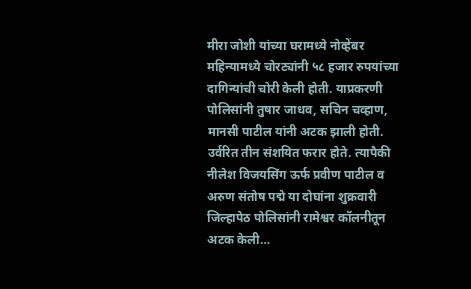मीरा जोशी यांच्या घरामध्ये नोव्हेंबर महिन्यामध्ये चोरट्यांनी ५८ हजार रुपयांच्या दागिन्यांची चोरी केली होती. याप्रकरणी पोलिसांनी तुषार जाधव, सचिन चव्हाण, मानसी पाटील यांनी अटक झाली होती. उर्वरित तीन संशयित फरार होते. त्यापैकी नीलेश विजयसिंग ऊर्फ प्रवीण पाटील व अरुण संतोष पद्मे या दोघांना शुक्रवारी जिल्हापेठ पोलिसांनी रामेश्वर कॉलनीतून अटक केली…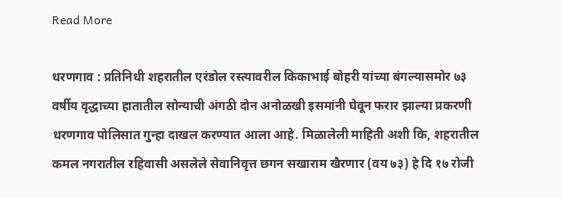Read More

धरणगाव : प्रतिनिधी शहरातील एरंडोल रस्त्यावरील किकाभाई बोहरी यांच्या बंगल्यासमोर ७३ वर्षीय वृद्धाच्या हातातील सोन्याची अंगठी दोन अनोळखी इसमांनी घेवून फरार झाल्या प्रकरणी धरणगाव पोलिसात गुन्हा दाखल करण्यात आला आहे. मिळालेली माहिती अशी कि, शहरातील कमल नगरातील रहिवासी असलेले सेवानिवृत्त छगन सखाराम खैरणार (वय ७३) हे दि १७ रोजी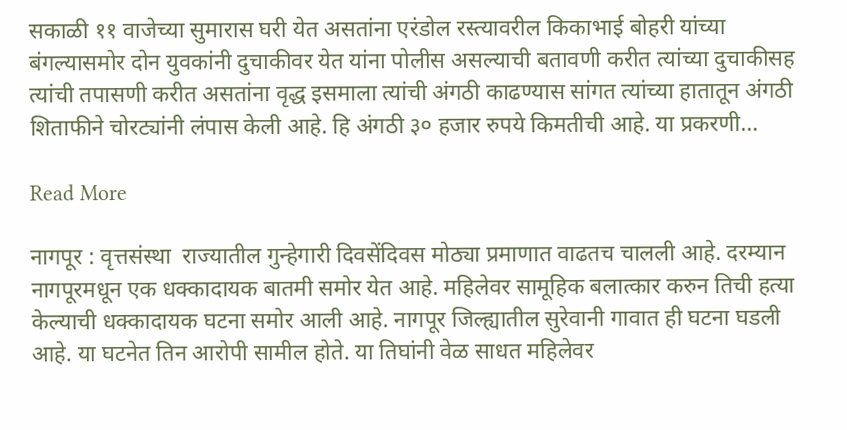सकाळी ११ वाजेच्या सुमारास घरी येत असतांना एरंडोल रस्त्यावरील किकाभाई बोहरी यांच्या बंगल्यासमोर दोन युवकांनी दुचाकीवर येत यांना पोलीस असल्याची बतावणी करीत त्यांच्या दुचाकीसह त्यांची तपासणी करीत असतांना वृद्ध इसमाला त्यांची अंगठी काढण्यास सांगत त्यांच्या हातातून अंगठी शिताफीने चोरट्यांनी लंपास केली आहे. हि अंगठी ३० हजार रुपये किमतीची आहे. या प्रकरणी…

Read More

नागपूर : वृत्तसंस्था  राज्यातील गुन्हेगारी दिवसेंदिवस मोठ्या प्रमाणात वाढतच चालली आहे. दरम्यान नागपूरमधून एक धक्कादायक बातमी समोर येत आहे. महिलेवर सामूहिक बलात्कार करुन तिची हत्या केल्याची धक्कादायक घटना समोर आली आहे. नागपूर जिल्ह्यातील सुरेवानी गावात ही घटना घडली आहे. या घटनेत तिन आरोपी सामील होते. या तिघांनी वेळ साधत महिलेवर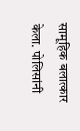सामूहिक बलात्कार केला. पोलिसांनी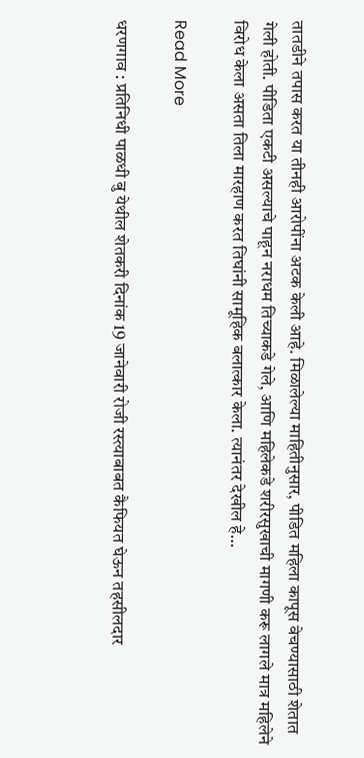तातडीने तपास करत या तीनही आरोपींना अटक केली आहे. मिळालेल्या माहितीनुसार, पीडित महिला कापूस वेचण्यासाठी शेतात गेली होती. पीडिता एकटी असल्याचे पाहून नराधम तिच्याकडे गेले, आणि महिलेकडे शरीरसुखाची मागणी करू लागले मात्र महिलेने विरोध केला असता तिला मारहाण करत तिघांनी सामूहिक बलात्कार केला. त्यानंतर देखील हे…

Read More

धरणगाव : प्रतिनिधी पाळधी बु येथील शेतकरी दिनांक 19 जानेवारी रोजी रस्त्याबाबत कैफियत घेऊन तहसीलदार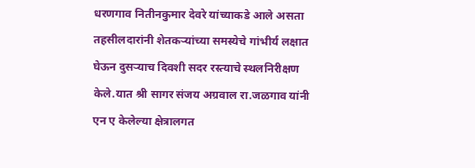धरणगाव नितीनकुमार देवरे यांच्याकडे आले असता तहसीलदारांनी शेतकऱ्यांच्या समस्येचे गांभीर्य लक्षात घेऊन दुसऱ्याच दिवशी सदर रस्त्याचे स्थलनिरीक्षण केले.यात श्री सागर संजय अग्रवाल रा.जळगाव यांनी एन ए केलेल्या क्षेत्रालगत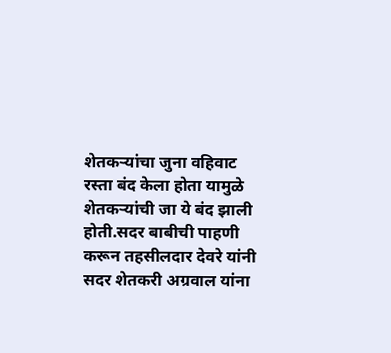शेतकऱ्यांचा जुना वहिवाट रस्ता बंद केला होता यामुळे शेतकऱ्यांची जा ये बंद झाली होती.सदर बाबीची पाहणी करून तहसीलदार देवरे यांनी सदर शेतकरी अग्रवाल यांना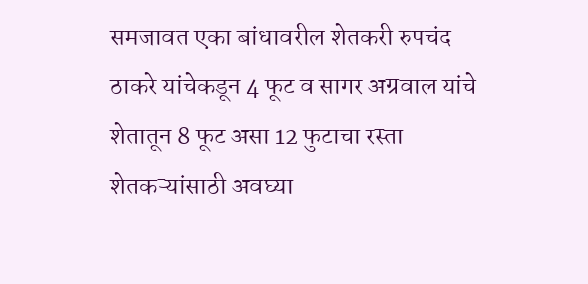समजावत एका बांधावरील शेतकरी रुपचंद ठाकरे यांचेकडून 4 फूट व सागर अग्रवाल यांचे शेतातून 8 फूट असा 12 फुटाचा रस्ता शेतकऱ्यांसाठी अवघ्या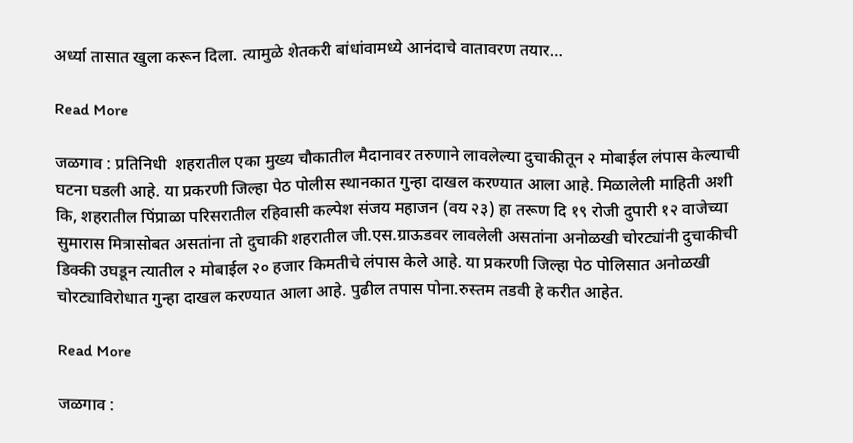अर्ध्या तासात खुला करून दिला. त्यामुळे शेतकरी बांधांवामध्ये आनंदाचे वातावरण तयार…

Read More

जळगाव : प्रतिनिधी  शहरातील एका मुख्य चौकातील मैदानावर तरुणाने लावलेल्या दुचाकीतून २ मोबाईल लंपास केल्याची घटना घडली आहे. या प्रकरणी जिल्हा पेठ पोलीस स्थानकात गुन्हा दाखल करण्यात आला आहे. मिळालेली माहिती अशी  कि, शहरातील पिंप्राळा परिसरातील रहिवासी कल्पेश संजय महाजन (वय २३) हा तरूण दि १९ रोजी दुपारी १२ वाजेच्या सुमारास मित्रासोबत असतांना तो दुचाकी शहरातील जी.एस.ग्राऊडवर लावलेली असतांना अनोळखी चोरट्यांनी दुचाकीची डिक्की उघडून त्यातील २ मोबाईल २० हजार किमतीचे लंपास केले आहे. या प्रकरणी जिल्हा पेठ पोलिसात अनोळखी चोरट्याविरोधात गुन्हा दाखल करण्यात आला आहे. पुढील तपास पोना.रुस्तम तडवी हे करीत आहेत.

Read More

जळगाव :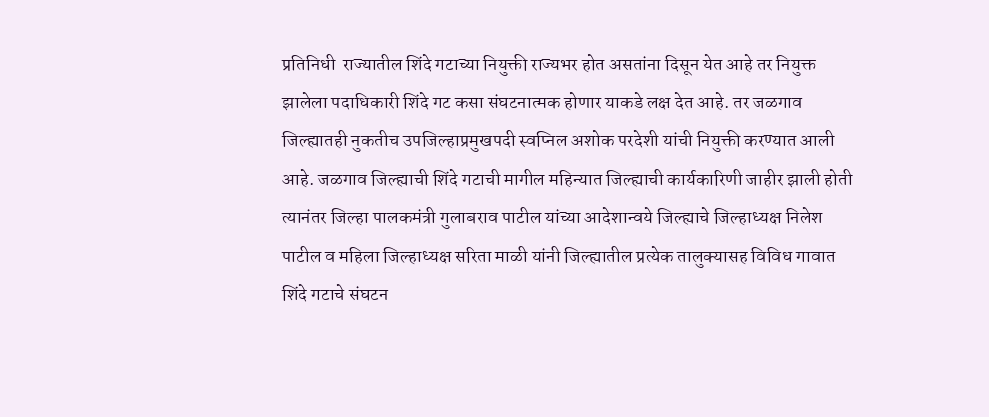प्रतिनिधी  राज्यातील शिंदे गटाच्या नियुक्ती राज्यभर होत असतांना दिसून येत आहे तर नियुक्त झालेला पदाधिकारी शिंदे गट कसा संघटनात्मक होणार याकडे लक्ष देत आहे. तर जळगाव जिल्ह्यातही नुकतीच उपजिल्हाप्रमुखपदी स्वप्निल अशोक परदेशी यांची नियुक्ती करण्यात आली आहे. जळगाव जिल्ह्याची शिंदे गटाची मागील महिन्यात जिल्ह्याची कार्यकारिणी जाहीर झाली होती त्यानंतर जिल्हा पालकमंत्री गुलाबराव पाटील यांच्या आदेशान्वये जिल्ह्याचे जिल्हाध्यक्ष निलेश पाटील व महिला जिल्हाध्यक्ष सरिता माळी यांनी जिल्ह्यातील प्रत्येक तालुक्यासह विविध गावात शिंदे गटाचे संघटन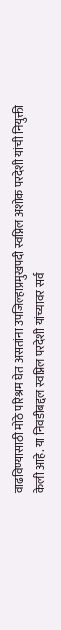वाढविण्यासाठी मोठे परिश्रम घेत असतांना उपजिल्हाप्रमुखपदी स्वप्निल अशोक परदेशी यांची नियुक्ती केली आहे. या निवडीबद्दल स्वप्निल परदेशी यांच्यावर सर्व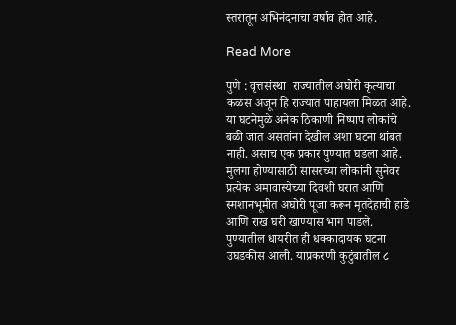स्तरातून अभिनंदनाचा वर्षाव होत आहे.

Read More

पुणे : वृत्तसंस्था  राज्यातील अघोरी कृत्याचा कळस अजून हि राज्यात पाहायला मिळत आहे. या घटनेमुळे अनेक ठिकाणी निष्पाप लोकांचे बळी जात असतांना देखील अशा घटना थांबत नाही. असाच एक प्रकार पुण्यात घडला आहे. मुलगा होण्यासाठी सासरच्या लोकांनी सुनेवर प्रत्येक अमावास्येच्या दिवशी घरात आणि स्मशानभूमीत अघोरी पूजा करून मृतदेहाची हाडे आणि राख घरी खाण्यास भाग पाडले. पुण्यातील धायरीत ही धक्कादायक घटना उघडकीस आली. याप्रकरणी कुटुंबातील ८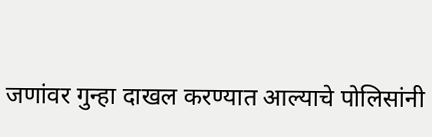जणांवर गुन्हा दाखल करण्यात आल्याचे पोलिसांनी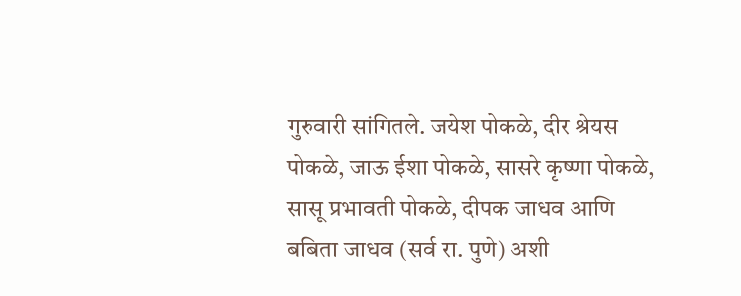गुरुवारी सांगितले. जयेश पोकळे, दीर श्रेयस पोकळे, जाऊ ईशा पोकळे, सासरे कृष्णा पोकळे, सासू प्रभावती पोकळे, दीपक जाधव आणि बबिता जाधव (सर्व रा. पुणे) अशी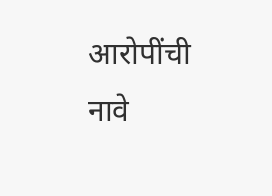आरोपींची नावे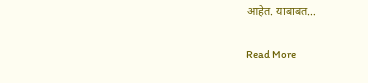आहेत. याबाबत…

Read More